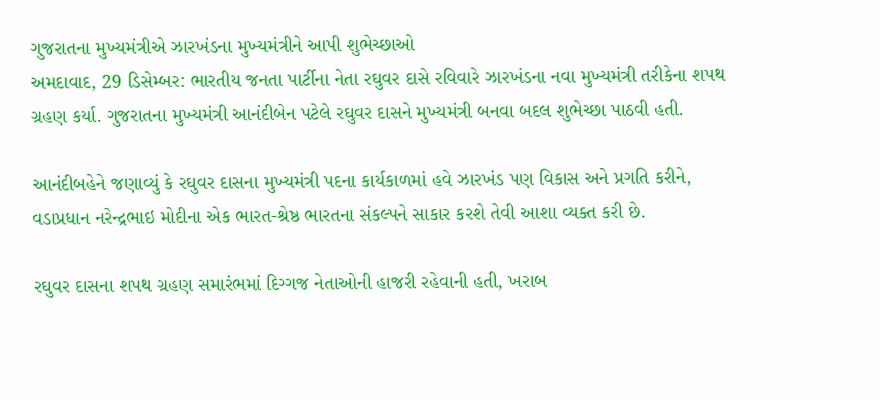ગુજરાતના મુખ્યમંત્રીએ ઝારખંડના મુખ્યમંત્રીને આપી શુભેચ્છાઓ
અમદાવાદ, 29 ડિસેમ્બર: ભારતીય જનતા પાર્ટીના નેતા રઘુવર દાસે રવિવારે ઝારખંડના નવા મુખ્યમંત્રી તરીકેના શપથ ગ્રહણ કર્યા. ગુજરાતના મુખ્યમંત્રી આનંદીબેન પટેલે રઘુવર દાસને મુખ્યમંત્રી બનવા બદલ શુભેચ્છા પાઠવી હતી.

આનંદીબહેને જણાવ્યું કે રઘુવર દાસના મુખ્યમંત્રી પદના કાર્યકાળમાં હવે ઝારખંડ પણ વિકાસ અને પ્રગતિ કરીને, વડાપ્રધાન નરેન્દ્રભાઇ મોદીના એક ભારત-શ્રેષ્ઠ ભારતના સંકલ્પને સાકાર કરશે તેવી આશા વ્યક્ત કરી છે.

રઘુવર દાસના શપથ ગ્રહણ સમારંભમાં દિગ્ગજ નેતાઓની હાજરી રહેવાની હતી, ખરાબ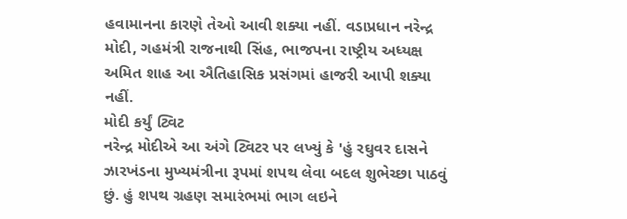હવામાનના કારણે તેઓ આવી શક્યા નહીં. વડાપ્રધાન નરેન્દ્ર મોદી, ગહમંત્રી રાજનાથી સિંહ, ભાજપના રાષ્ટ્રીય અધ્યક્ષ અમિત શાહ આ ઐતિહાસિક પ્રસંગમાં હાજરી આપી શક્યા નહીં.
મોદી કર્યું ટ્વિટ
નરેન્દ્ર મોદીએ આ અંગે ટ્વિટર પર લખ્યું કે 'હું રઘુવર દાસને ઝારખંડના મુખ્યમંત્રીના રૂપમાં શપથ લેવા બદલ શુભેચ્છા પાઠવું છું. હું શપથ ગ્રહણ સમારંભમાં ભાગ લઇને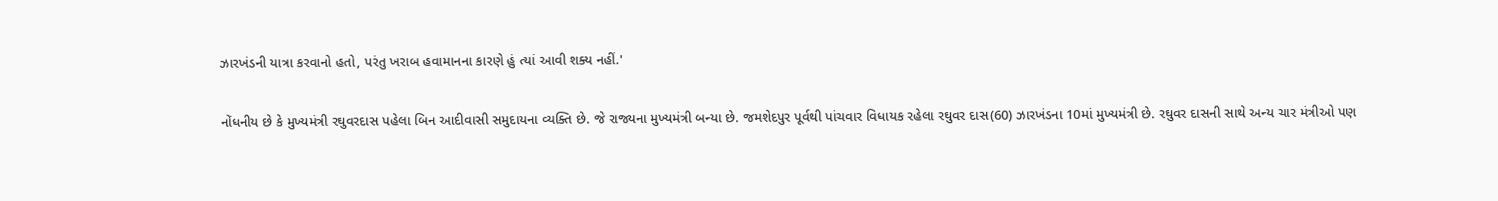ઝારખંડની યાત્રા કરવાનો હતો, પરંતુ ખરાબ હવામાનના કારણે હું ત્યાં આવી શક્ય નહીં.'

નોંધનીય છે કે મુખ્યમંત્રી રઘુવરદાસ પહેલા બિન આદીવાસી સમુદાયના વ્યક્તિ છે. જે રાજ્યના મુખ્યમંત્રી બન્યા છે. જમશેદપુર પૂર્વથી પાંચવાર વિધાયક રહેલા રઘુવર દાસ(60) ઝારખંડના 10માં મુખ્યમંત્રી છે. રઘુવર દાસની સાથે અન્ય ચાર મંત્રીઓ પણ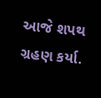આજે શપથ ગ્રહણ કર્યા.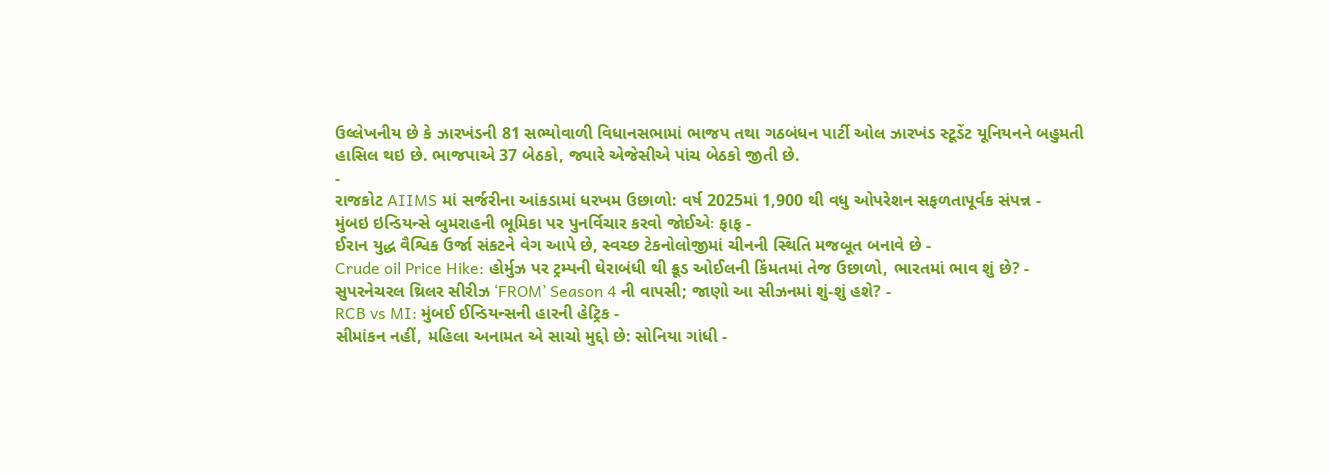ઉલ્લેખનીય છે કે ઝારખંડની 81 સભ્યોવાળી વિધાનસભામાં ભાજપ તથા ગઠબંધન પાર્ટી ઓલ ઝારખંડ સ્ટૂડેંટ યૂનિયનને બહુમતી હાસિલ થઇ છે. ભાજપાએ 37 બેઠકો, જ્યારે એજેસીએ પાંચ બેઠકો જીતી છે.
-
રાજકોટ AIIMS માં સર્જરીના આંકડામાં ધરખમ ઉછાળો: વર્ષ 2025માં 1,900 થી વધુ ઓપરેશન સફળતાપૂર્વક સંપન્ન -
મુંબઇ ઇન્ડિયન્સે બુમરાહની ભૂમિકા પર પુનર્વિચાર કરવો જોઈએઃ ફાફ -
ઈરાન યુદ્ધ વૈશ્વિક ઉર્જા સંકટને વેગ આપે છે, સ્વચ્છ ટેકનોલોજીમાં ચીનની સ્થિતિ મજબૂત બનાવે છે -
Crude oil Price Hike: હોર્મુઝ પર ટ્રમ્પની ઘેરાબંધી થી ક્રૂડ ઓઈલની કિંમતમાં તેજ ઉછાળો, ભારતમાં ભાવ શું છે? -
સુપરનેચરલ થ્રિલર સીરીઝ ‘FROM’ Season 4 ની વાપસી; જાણો આ સીઝનમાં શું-શું હશે? -
RCB vs MI: મુંબઈ ઈન્ડિયન્સની હારની હેટ્રિક -
સીમાંકન નહીં, મહિલા અનામત એ સાચો મુદ્દો છે: સોનિયા ગાંધી -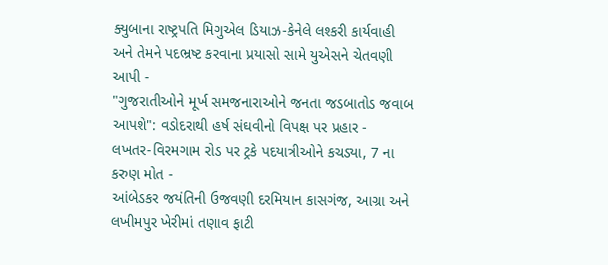ક્યુબાના રાષ્ટ્રપતિ મિગુએલ ડિયાઝ-કેનેલે લશ્કરી કાર્યવાહી અને તેમને પદભ્રષ્ટ કરવાના પ્રયાસો સામે યુએસને ચેતવણી આપી -
"ગુજરાતીઓને મૂર્ખ સમજનારાઓને જનતા જડબાતોડ જવાબ આપશે": વડોદરાથી હર્ષ સંઘવીનો વિપક્ષ પર પ્રહાર -
લખતર-વિરમગામ રોડ પર ટ્રકે પદયાત્રીઓને કચડ્યા, 7 ના કરુણ મોત -
આંબેડકર જયંતિની ઉજવણી દરમિયાન કાસગંજ, આગ્રા અને લખીમપુર ખેરીમાં તણાવ ફાટી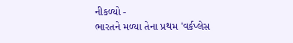નીકળ્યો -
ભારતને મળ્યા તેના પ્રથમ 'વર્કપ્લેસ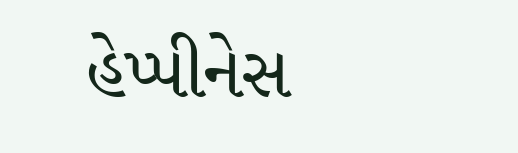હેપ્પીનેસ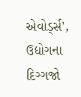એવોર્ડ્સ', ઉદ્યોગના દિગ્ગજો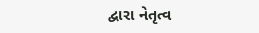દ્વારા નેતૃત્વ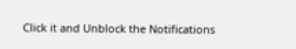Click it and Unblock the Notifications